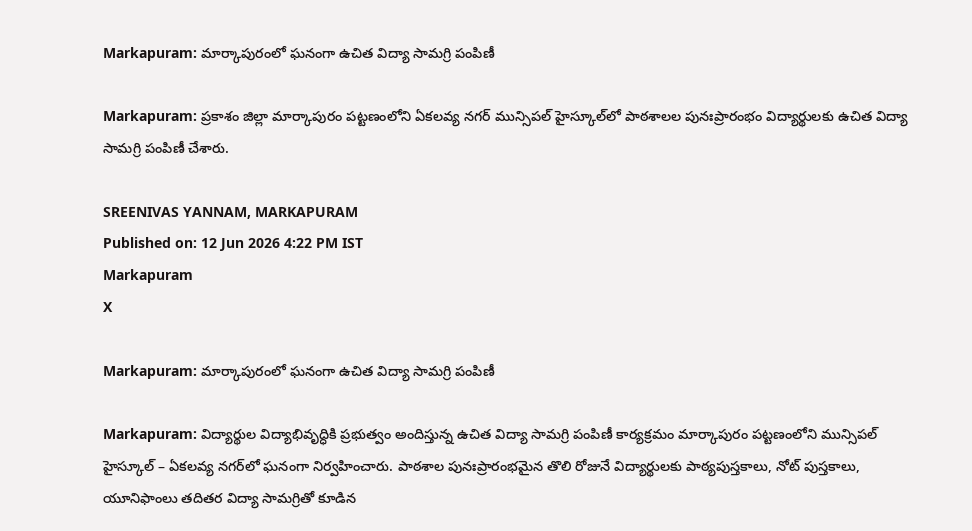Markapuram: మార్కాపురంలో ఘనంగా ఉచిత విద్యా సామగ్రి పంపిణీ

Markapuram: ప్రకాశం జిల్లా మార్కాపురం పట్టణంలోని ఏకలవ్య నగర్ మున్సిపల్ హైస్కూల్‌లో పాఠశాలల పునఃప్రారంభం విద్యార్థులకు ఉచిత విద్యా సామగ్రి పంపిణీ చేశారు.

SREENIVAS YANNAM, MARKAPURAM
Published on: 12 Jun 2026 4:22 PM IST
Markapuram
X

Markapuram: మార్కాపురంలో ఘనంగా ఉచిత విద్యా సామగ్రి పంపిణీ

Markapuram: విద్యార్థుల విద్యాభివృద్ధికి ప్రభుత్వం అందిస్తున్న ఉచిత విద్యా సామగ్రి పంపిణీ కార్యక్రమం మార్కాపురం పట్టణంలోని మున్సిపల్ హైస్కూల్ – ఏకలవ్య నగర్‌లో ఘనంగా నిర్వహించారు. పాఠశాల పునఃప్రారంభమైన తొలి రోజునే విద్యార్థులకు పాఠ్యపుస్తకాలు, నోట్ పుస్తకాలు, యూనిఫాంలు తదితర విద్యా సామగ్రితో కూడిన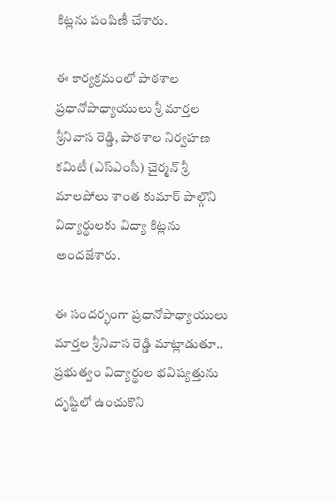కిట్లను పంపిణీ చేశారు.

ఈ కార్యక్రమంలో పాఠశాల ప్రధానోపాధ్యాయులు శ్రీ మార్తల శ్రీనివాస రెడ్డి, పాఠశాల నిర్వహణ కమిటీ (ఎస్‌ఎంసీ) చైర్మన్ శ్రీ మాలపోలు శాంత కుమార్ పాల్గొని విద్యార్థులకు విద్యా కిట్లను అందజేశారు.

ఈ సందర్భంగా ప్రధానోపాధ్యాయులు మార్తల శ్రీనివాస రెడ్డి మాట్లాడుతూ.. ప్రభుత్వం విద్యార్థుల భవిష్యత్తును దృష్టిలో ఉంచుకొని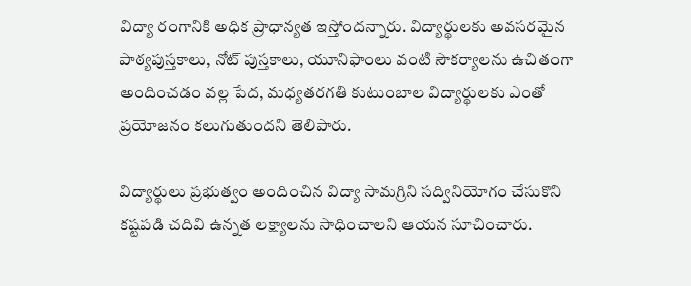విద్యా రంగానికి అధిక ప్రాధాన్యత ఇస్తోందన్నారు. విద్యార్థులకు అవసరమైన పాఠ్యపుస్తకాలు, నోట్ పుస్తకాలు, యూనిఫాంలు వంటి సౌకర్యాలను ఉచితంగా అందించడం వల్ల పేద, మధ్యతరగతి కుటుంబాల విద్యార్థులకు ఎంతో ప్రయోజనం కలుగుతుందని తెలిపారు.

విద్యార్థులు ప్రభుత్వం అందించిన విద్యా సామగ్రిని సద్వినియోగం చేసుకొని కష్టపడి చదివి ఉన్నత లక్ష్యాలను సాధించాలని ఆయన సూచించారు.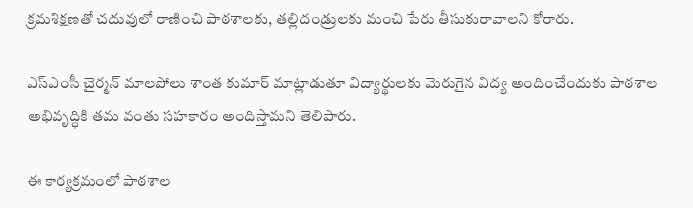క్రమశిక్షణతో చదువులో రాణించి పాఠశాలకు, తల్లిదండ్రులకు మంచి పేరు తీసుకురావాలని కోరారు.

ఎస్‌ఎంసీ చైర్మన్ మాలపోలు శాంత కుమార్ మాట్లాడుతూ విద్యార్థులకు మెరుగైన విద్య అందించేందుకు పాఠశాల అభివృద్ధికి తమ వంతు సహకారం అందిస్తామని తెలిపారు.

ఈ కార్యక్రమంలో పాఠశాల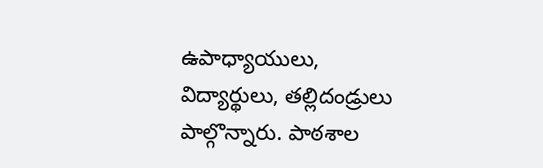ఉపాధ్యాయులు, విద్యార్థులు, తల్లిదండ్రులు పాల్గొన్నారు. పాఠశాల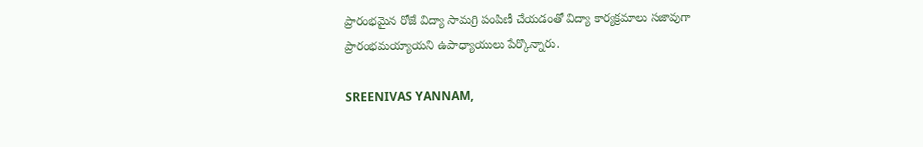ప్రారంభమైన రోజే విద్యా సామగ్రి పంపిణీ చేయడంతో విద్యా కార్యక్రమాలు సజావుగా ప్రారంభమయ్యాయని ఉపాధ్యాయులు పేర్కొన్నారు.

SREENIVAS YANNAM,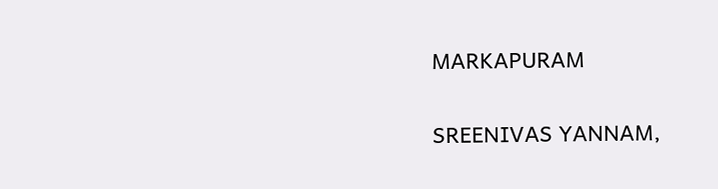MARKAPURAM

SREENIVAS YANNAM,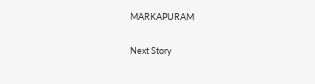MARKAPURAM

Next Story